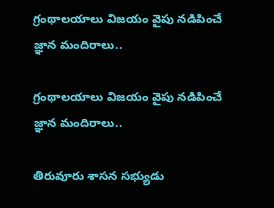గ్రంథాలయాలు విజయం వైపు నడిపించే జ్ఞాన మందిరాలు..

గ్రంథాలయాలు విజయం వైపు నడిపించే జ్ఞాన మందిరాలు..

తిరువూరు శాసన సభ్యుడు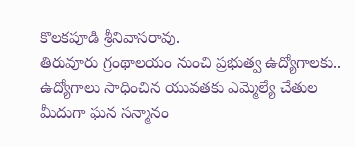కొలకపూడి శ్రీనివాసరావు.
తిరువూరు గ్రంథాలయం నుంచి ప్రభుత్వ ఉద్యోగాలకు..
ఉద్యోగాలు సాధించిన యువతకు ఎమ్మెల్యే చేతుల మీదుగా ఘన సన్మానం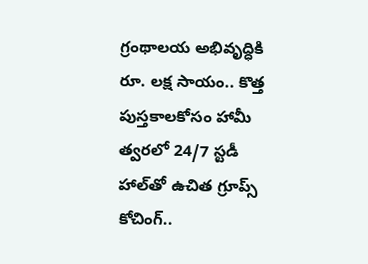గ్రంథాలయ అభివృద్ధికి రూ. లక్ష సాయం.. కొత్త పుస్తకాలకోసం హామీ
త్వరలో 24/7 స్టడీ హాల్‌తో ఉచిత గ్రూప్స్ కోచింగ్..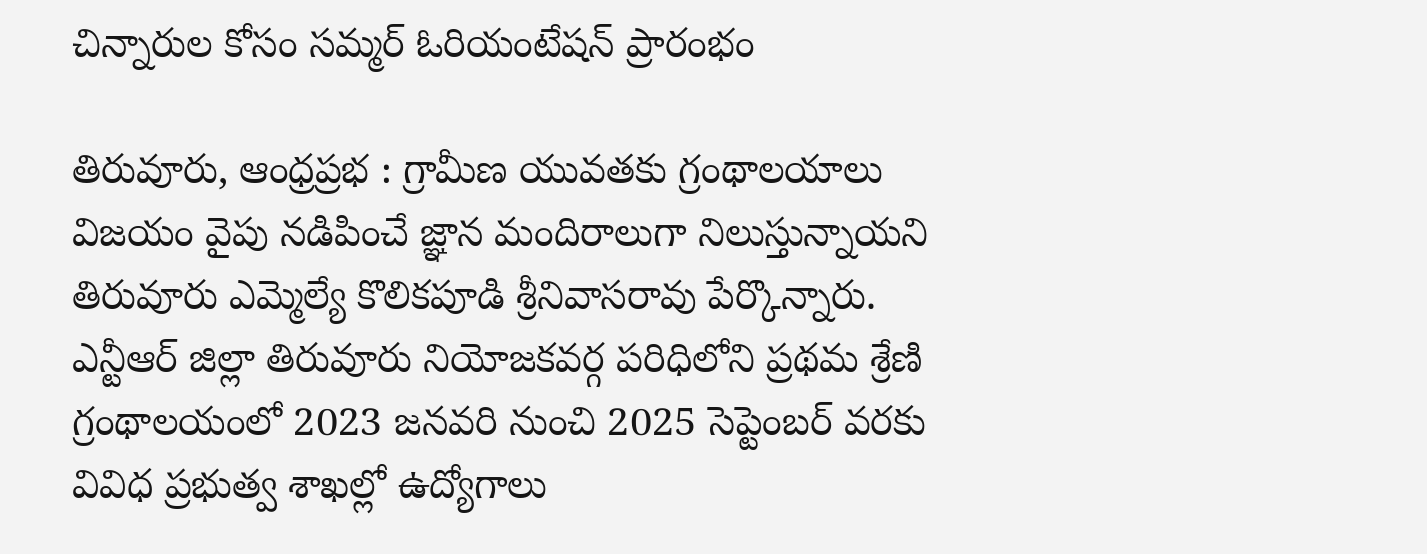చిన్నారుల కోసం సమ్మర్ ఓరియంటేషన్ ప్రారంభం

తిరువూరు, ఆంధ్రప్రభ : గ్రామీణ యువతకు గ్రంథాలయాలు విజయం వైపు నడిపించే జ్ఞాన మందిరాలుగా నిలుస్తున్నాయని తిరువూరు ఎమ్మెల్యే కొలికపూడి శ్రీనివాసరావు పేర్కొన్నారు. ఎన్టీఆర్ జిల్లా తిరువూరు నియోజకవర్గ పరిధిలోని ప్రథమ శ్రేణి గ్రంథాలయంలో 2023 జనవరి నుంచి 2025 సెప్టెంబర్ వరకు వివిధ ప్రభుత్వ శాఖల్లో ఉద్యోగాలు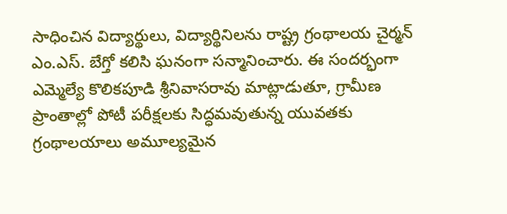సాధించిన విద్యార్థులు, విద్యార్థినిలను రాష్ట్ర గ్రంథాలయ చైర్మన్ ఎం.ఎస్. బేగ్తో కలిసి ఘనంగా సన్మానించారు. ఈ సందర్భంగా ఎమ్మెల్యే కొలికపూడి శ్రీనివాసరావు మాట్లాడుతూ, గ్రామీణ ప్రాంతాల్లో పోటీ పరీక్షలకు సిద్ధమవుతున్న యువతకు గ్రంథాలయాలు అమూల్యమైన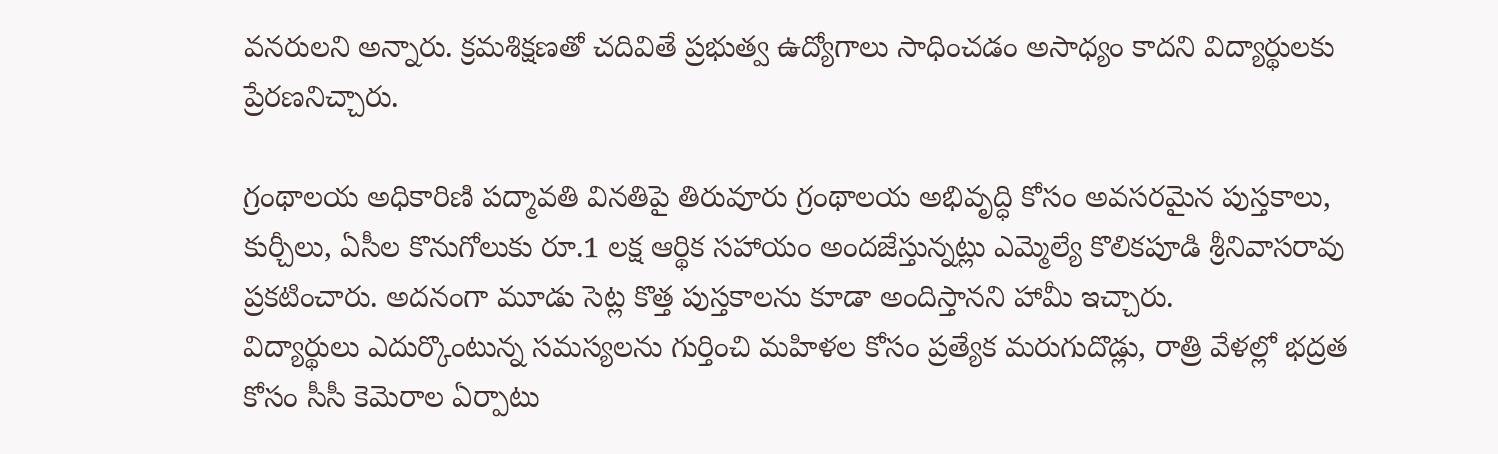వనరులని అన్నారు. క్రమశిక్షణతో చదివితే ప్రభుత్వ ఉద్యోగాలు సాధించడం అసాధ్యం కాదని విద్యార్థులకు ప్రేరణనిచ్చారు.

గ్రంథాలయ అధికారిణి పద్మావతి వినతిపై తిరువూరు గ్రంథాలయ అభివృద్ధి కోసం అవసరమైన పుస్తకాలు, కుర్చీలు, ఏసీల కొనుగోలుకు రూ.1 లక్ష ఆర్థిక సహాయం అందజేస్తున్నట్లు ఎమ్మెల్యే కొలికపూడి శ్రీనివాసరావు ప్రకటించారు. అదనంగా మూడు సెట్ల కొత్త పుస్తకాలను కూడా అందిస్తానని హామీ ఇచ్చారు.
విద్యార్థులు ఎదుర్కొంటున్న సమస్యలను గుర్తించి మహిళల కోసం ప్రత్యేక మరుగుదొడ్లు, రాత్రి వేళల్లో భద్రత కోసం సీసీ కెమెరాల ఏర్పాటు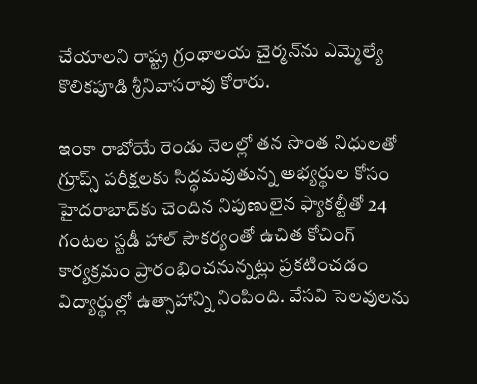చేయాలని రాష్ట్ర గ్రంథాలయ చైర్మన్‌ను ఎమ్మెల్యే కొలికపూడి శ్రీనివాసరావు కోరారు.

ఇంకా రాబోయే రెండు నెలల్లో తన సొంత నిధులతో గ్రూప్స్ పరీక్షలకు సిద్ధమవుతున్న అభ్యర్థుల కోసం హైదరాబాద్‌కు చెందిన నిపుణులైన ఫ్యాకల్టీతో 24 గంటల స్టడీ హాల్ సౌకర్యంతో ఉచిత కోచింగ్ కార్యక్రమం ప్రారంభించనున్నట్లు ప్రకటించడం విద్యార్థుల్లో ఉత్సాహాన్ని నింపింది. వేసవి సెలవులను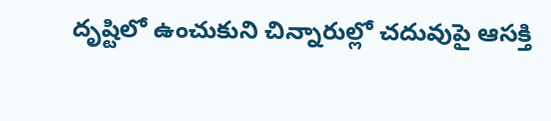దృష్టిలో ఉంచుకుని చిన్నారుల్లో చదువుపై ఆసక్తి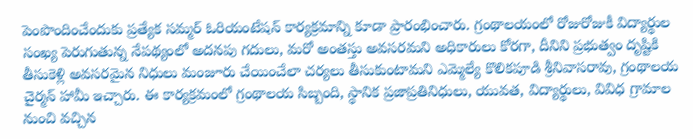పెంపొందించేందుకు ప్రత్యేక సమ్మర్ ఓరియంటేషన్ కార్యక్రమాన్ని కూడా ప్రారంభించారు. గ్రంథాలయంలో రోజురోజుకీ విద్యార్థుల సంఖ్య పెరుగుతున్న నేపథ్యంలో అదనపు గదులు, మరో అంతస్తు అవసరమని అధికారులు కోరగా, దీనిని ప్రభుత్వం దృష్టికి తీసుకెళ్లి అవసరమైన నిధులు మంజూరు చేయించేలా చర్యలు తీసుకుంటామని ఎమ్మెల్యే కొలికపూడి శ్రీనివాసరావు, గ్రంథాలయ చైర్మన్ హామీ ఇచ్చారు. ఈ కార్యక్రమంలో గ్రంథాలయ సిబ్బంది, స్థానిక ప్రజాప్రతినిధులు, యువత, విద్యార్థులు, వివిధ గ్రామాల నుంచి వచ్చిన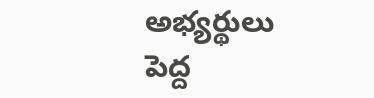అభ్యర్థులు పెద్ద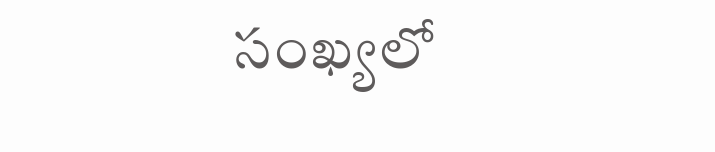సంఖ్యలో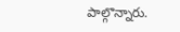పాల్గొన్నారు.